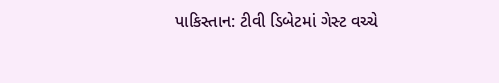પાકિસ્તાન: ટીવી ડિબેટમાં ગેસ્ટ વચ્ચે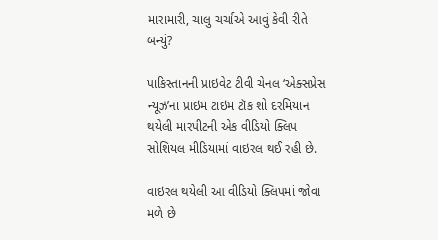મારામારી, ચાલુ ચર્ચાએ આવું કેવી રીતે બન્યું?

પાકિસ્તાનની પ્રાઇવેટ ટીવી ચેનલ ‘એક્સપ્રેસ ન્યૂઝ’ના પ્રાઇમ ટાઇમ ટૉક શો દરમિયાન થયેલી મારપીટની એક વીડિયો ક્લિપ સોશિયલ મીડિયામાં વાઇરલ થઈ રહી છે.

વાઇરલ થયેલી આ વીડિયો ક્લિપમાં જોવા મળે છે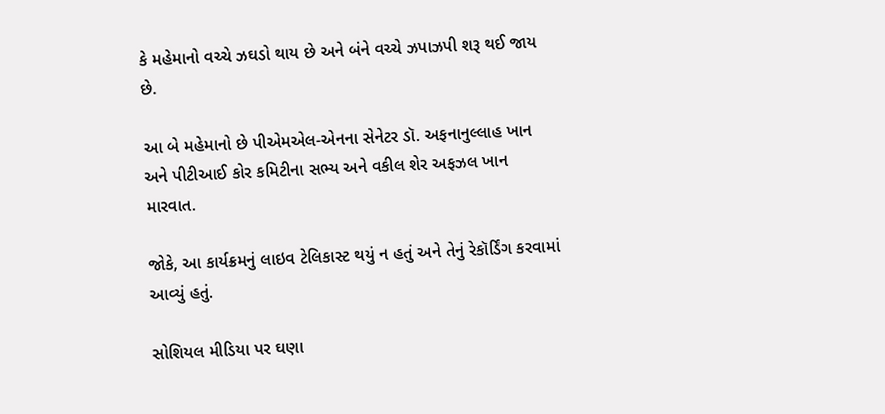કે મહેમાનો વચ્ચે ઝઘડો થાય છે અને બંને વચ્ચે ઝપાઝપી શરૂ થઈ જાય છે.

આ બે મહેમાનો છે પીએમએલ-એનના સેનેટર ડૉ. અફનાનુલ્લાહ ખાન અને પીટીઆઈ કોર કમિટીના સભ્ય અને વકીલ શેર અફઝલ ખાન મારવાત.

જોકે, આ કાર્યક્રમનું લાઇવ ટેલિકાસ્ટ થયું ન હતું અને તેનું રેકૉર્ડિંગ કરવામાં આવ્યું હતું.

સોશિયલ મીડિયા પર ઘણા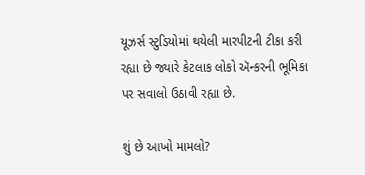યૂઝર્સ સ્ટુડિયોમાં થયેલી મારપીટની ટીકા કરી રહ્યા છે જ્યારે કેટલાક લોકો ઍન્કરની ભૂમિકા પર સવાલો ઉઠાવી રહ્યા છે.

શું છે આખો મામલો?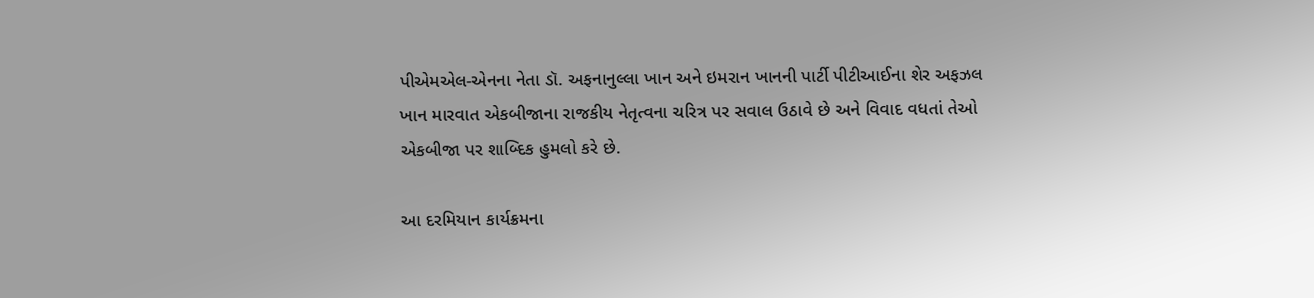પીએમએલ-એનના નેતા ડૉ. અફનાનુલ્લા ખાન અને ઇમરાન ખાનની પાર્ટી પીટીઆઈના શેર અફઝલ ખાન મારવાત એકબીજાના રાજકીય નેતૃત્વના ચરિત્ર પર સવાલ ઉઠાવે છે અને વિવાદ વધતાં તેઓ એકબીજા પર શાબ્દિક હુમલો કરે છે.

આ દરમિયાન કાર્યક્રમના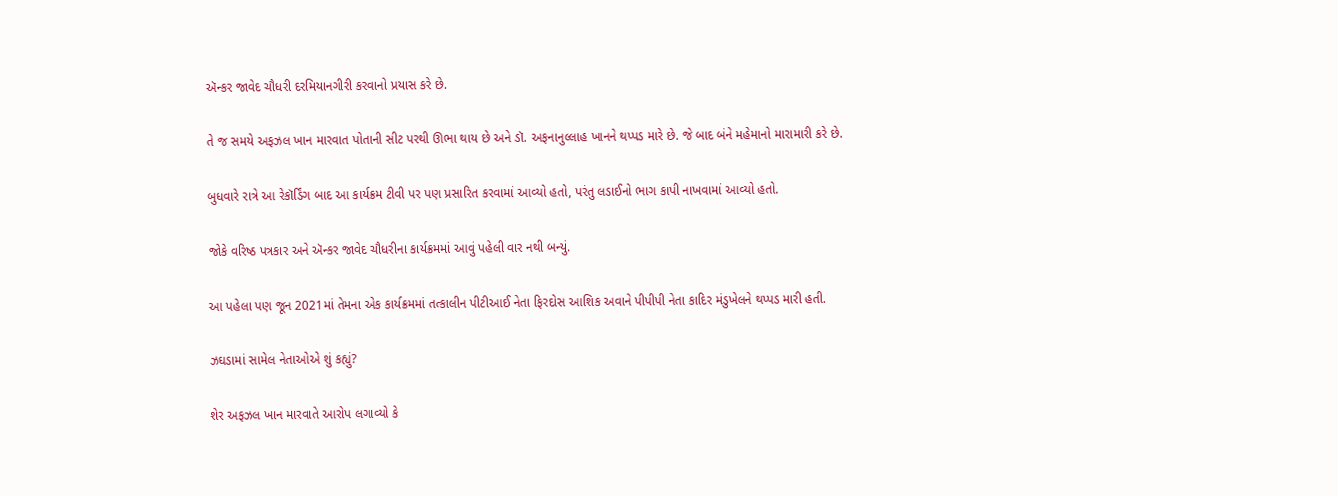ઍન્કર જાવેદ ચૌધરી દરમિયાનગીરી કરવાનો પ્રયાસ કરે છે.

તે જ સમયે અફઝલ ખાન મારવાત પોતાની સીટ પરથી ઊભા થાય છે અને ડૉ. અફનાનુલ્લાહ ખાનને થપ્પડ મારે છે. જે બાદ બંને મહેમાનો મારામારી કરે છે.

બુધવારે રાત્રે આ રેકૉર્ડિંગ બાદ આ કાર્યક્રમ ટીવી પર પણ પ્રસારિત કરવામાં આવ્યો હતો, પરંતુ લડાઈનો ભાગ કાપી નાખવામાં આવ્યો હતો.

જોકે વરિષ્ઠ પત્રકાર અને ઍન્કર જાવેદ ચૌધરીના કાર્યક્રમમાં આવું પહેલી વાર નથી બન્યું.

આ પહેલા પણ જૂન 2021માં તેમના એક કાર્યક્રમમાં તત્કાલીન પીટીઆઈ નેતા ફિરદોસ આશિક અવાને પીપીપી નેતા કાદિર મંડુખેલને થપ્પડ મારી હતી.

ઝઘડામાં સામેલ નેતાઓએ શું કહ્યું?

શેર અફઝલ ખાન મારવાતે આરોપ લગાવ્યો કે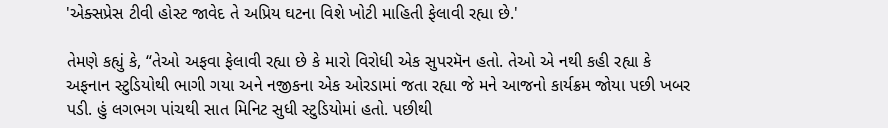'એક્સપ્રેસ ટીવી હોસ્ટ જાવેદ તે અપ્રિય ઘટના વિશે ખોટી માહિતી ફેલાવી રહ્યા છે.'

તેમણે કહ્યું કે, “તેઓ અફવા ફેલાવી રહ્યા છે કે મારો વિરોધી એક સુપરમૅન હતો. તેઓ એ નથી કહી રહ્યા કે અફનાન સ્ટુડિયોથી ભાગી ગયા અને નજીકના એક ઓરડામાં જતા રહ્યા જે મને આજનો કાર્યક્રમ જોયા પછી ખબર પડી. હું લગભગ પાંચથી સાત મિનિટ સુધી સ્ટુડિયોમાં હતો. પછીથી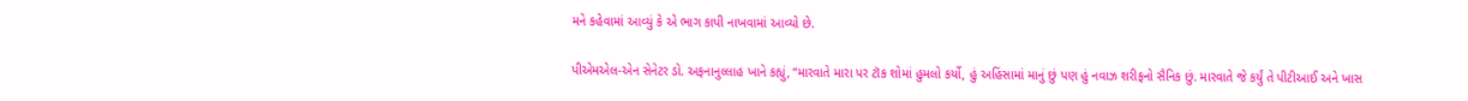મને કહેવામાં આવ્યું કે એ ભાગ કાપી નાખવામાં આવ્યો છે.

પીએમએલ-એન સેનેટર ડો. અફનાનુલ્લાહ ખાને કહ્યું, “મારવાતે મારા પર ટૉક શોમાં હુમલો કર્યો, હું અહિંસામાં માનું છું પણ હું નવાઝ શરીફનો સૈનિક છું. મારવાતે જે કર્યું તે પીટીઆઈ અને ખાસ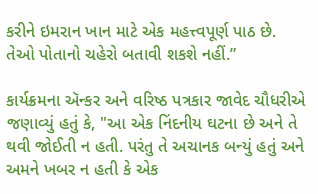કરીને ઇમરાન ખાન માટે એક મહત્ત્વપૂર્ણ પાઠ છે. તેઓ પોતાનો ચહેરો બતાવી શકશે નહીં.”

કાર્યક્રમના ઍન્કર અને વરિષ્ઠ પત્રકાર જાવેદ ચૌધરીએ જણાવ્યું હતું કે, "આ એક નિંદનીય ઘટના છે અને તે થવી જોઈતી ન હતી. પરંતુ તે અચાનક બન્યું હતું અને અમને ખબર ન હતી કે એક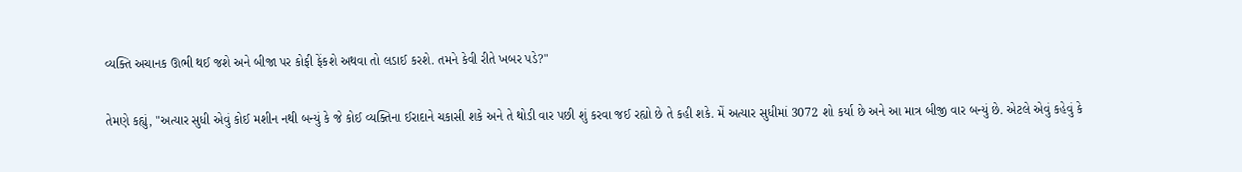વ્યક્તિ અચાનક ઊભી થઈ જશે અને બીજા પર કોફી ફેંકશે અથવા તો લડાઈ કરશે. તમને કેવી રીતે ખબર પડે?"

તેમણે કહ્યું, "અત્યાર સુધી એવું કોઈ મશીન નથી બન્યું કે જે કોઈ વ્યક્તિના ઈરાદાને ચકાસી શકે અને તે થોડી વાર પછી શું કરવા જઈ રહ્યો છે તે કહી શકે. મેં અત્યાર સુધીમાં 3072 શો કર્યા છે અને આ માત્ર બીજી વાર બન્યું છે. એટલે એવું કહેવું કે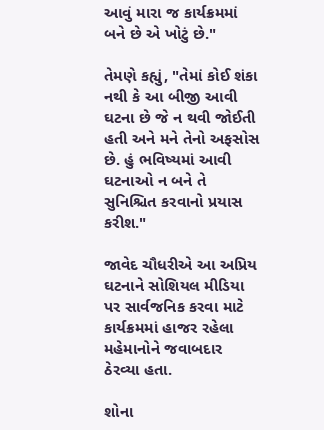આવું મારા જ કાર્યક્રમમાં બને છે એ ખોટું છે."

તેમણે કહ્યું, "તેમાં કોઈ શંકા નથી કે આ બીજી આવી ઘટના છે જે ન થવી જોઈતી હતી અને મને તેનો અફસોસ છે. હું ભવિષ્યમાં આવી ઘટનાઓ ન બને તે સુનિશ્ચિત કરવાનો પ્રયાસ કરીશ."

જાવેદ ચૌધરીએ આ અપ્રિય ઘટનાને સોશિયલ મીડિયા પર સાર્વજનિક કરવા માટે કાર્યક્રમમાં હાજર રહેલા મહેમાનોને જવાબદાર ઠેરવ્યા હતા.

શોના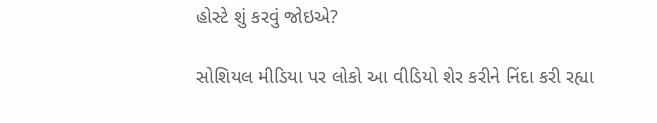હોસ્ટે શું કરવું જોઇએ?

સોશિયલ મીડિયા પર લોકો આ વીડિયો શેર કરીને નિંદા કરી રહ્યા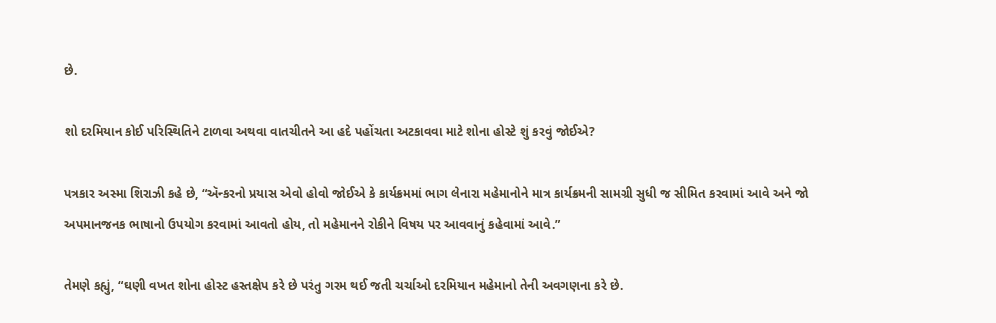છે.

શો દરમિયાન કોઈ પરિસ્થિતિને ટાળવા અથવા વાતચીતને આ હદે પહોંચતા અટકાવવા માટે શોના હોસ્ટે શું કરવું જોઈએ?

પત્રકાર અસ્મા શિરાઝી કહે છે, “ઍન્કરનો પ્રયાસ એવો હોવો જોઈએ કે કાર્યક્રમમાં ભાગ લેનારા મહેમાનોને માત્ર કાર્યક્રમની સામગ્રી સુધી જ સીમિત કરવામાં આવે અને જો અપમાનજનક ભાષાનો ઉપયોગ કરવામાં આવતો હોય, તો મહેમાનને રોકીને વિષય પર આવવાનું કહેવામાં આવે.”

તેમણે કહ્યું, “ઘણી વખત શોના હોસ્ટ હસ્તક્ષેપ કરે છે પરંતુ ગરમ થઈ જતી ચર્ચાઓ દરમિયાન મહેમાનો તેની અવગણના કરે છે.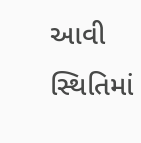આવી સ્થિતિમાં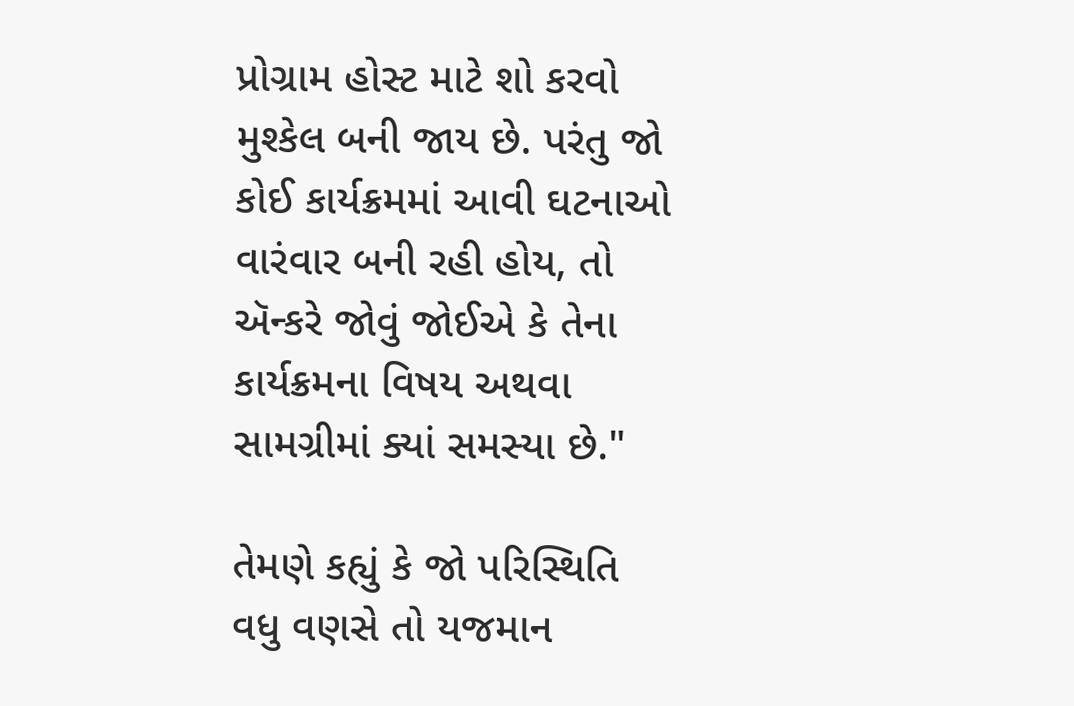પ્રોગ્રામ હોસ્ટ માટે શો કરવો મુશ્કેલ બની જાય છે. પરંતુ જો કોઈ કાર્યક્રમમાં આવી ઘટનાઓ વારંવાર બની રહી હોય, તો ઍન્કરે જોવું જોઈએ કે તેના કાર્યક્રમના વિષય અથવા સામગ્રીમાં ક્યાં સમસ્યા છે."

તેમણે કહ્યું કે જો પરિસ્થિતિ વધુ વણસે તો યજમાન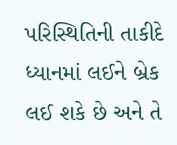પરિસ્થિતિની તાકીદે ધ્યાનમાં લઈને બ્રેક લઈ શકે છે અને તે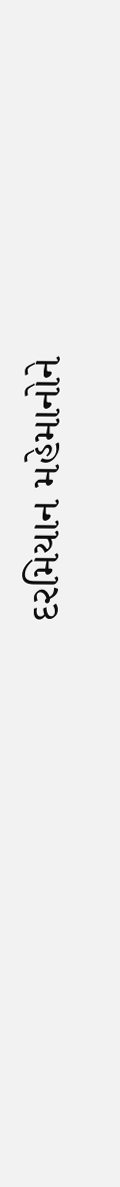દરમિયાન મહેમાનોને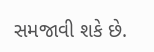સમજાવી શકે છે.